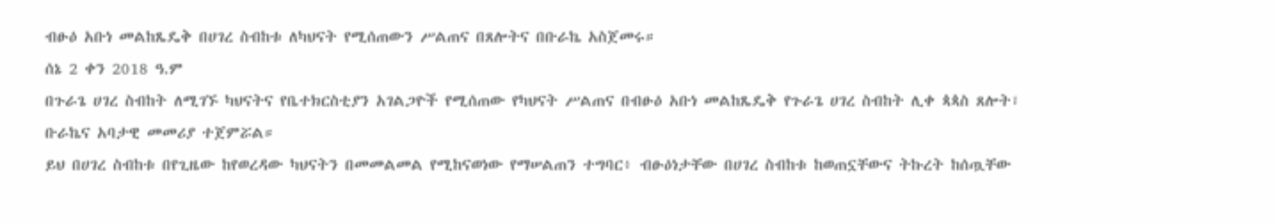ብፁዕ አቡነ መልከጼዴቅ በሀገረ ስብከቱ ለካህናት የሚሰጠውን ሥልጠና በጸሎትና በቡራኬ አስጀመሩ።
ሰኔ 2 ቀን 2018 ዓ.ም
በጉራጌ ሀገረ ስብከት ለሚገኙ ካህናትና የቤተክርስቲያን አገልጋዮች የሚሰጠው የካህናት ሥልጠና በብፁዕ አቡነ መልከጼዴቅ የጉራጌ ሀገረ ስብከት ሊቀ ጳጳስ ጸሎት፣ ቡራኬና አባታዊ መመሪያ ተጀምሯል።
ይህ በሀገረ ስብከቱ በየጊዜው ከየወረዳው ካህናትን በመመልመል የሚከናወነው የማሠልጠን ተግባር፥ ብፁዕነታቸው በሀገረ ስብከቱ ከወጠኗቸውና ትኩረት ከሰጧቸው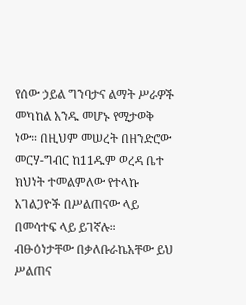የሰው ኃይል ግንባታና ልማት ሥራዎች መካከል አንዱ መሆኑ የሚታወቅ ነው። በዚህም መሠረት በዘንድሮው መርሃ-ግብር ከ11ዱም ወረዳ ቤተ ክህነት ተመልምለው የተላኩ አገልጋዮች በሥልጠናው ላይ በመሳተፍ ላይ ይገኛሉ።
ብፁዕነታቸው በቃለቡራኬአቸው ይህ ሥልጠና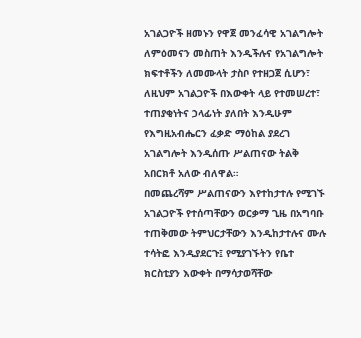አገልጋዮች ዘመኑን የዋጀ መንፈሳዊ አገልግሎት ለምዕመናን መስጠት እንዲችሉና የአገልግሎት ክፍተቶችን ለመሙላት ታስቦ የተዘጋጀ ሲሆን፣ ለዚህም አገልጋዮች በእውቀት ላይ የተመሠረተ፣ ተጠያቂነትና ኃላፊነት ያለበት እንዲሁም የእግዚአብሔርን ፈቃድ ማዕከል ያደረገ አገልግሎት እንዲሰጡ ሥልጠናው ትልቅ አበርክቶ አለው ብለዋል።
በመጨረሻም ሥልጠናውን እየተከታተሉ የሚገኙ አገልጋዮች የተሰጣቸውን ወርቃማ ጊዜ በአግባቡ ተጠቅመው ትምህርታቸውን እንዲከታተሉና ሙሉ ተሳትፎ እንዲያደርጉ፤ የሚያገኙትን የቤተ ክርስቲያን እውቀት በማሳታወሻቸው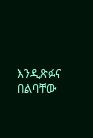እንዲጽፉና በልባቸው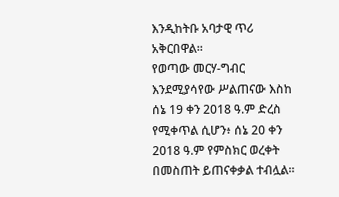እንዲከትቡ አባታዊ ጥሪ አቅርበዋል።
የወጣው መርሃ-ግብር እንደሚያሳየው ሥልጠናው እስከ ሰኔ 19 ቀን 2018 ዓ.ም ድረስ የሚቀጥል ሲሆን፥ ሰኔ 20 ቀን 2018 ዓ.ም የምስክር ወረቀት በመስጠት ይጠናቀቃል ተብሏል።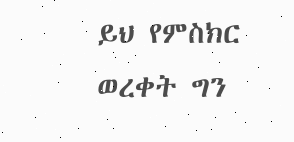ይህ የምስክር ወረቀት ግን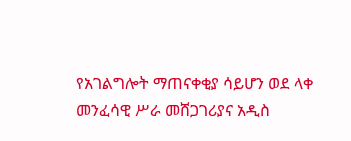የአገልግሎት ማጠናቀቂያ ሳይሆን ወደ ላቀ መንፈሳዊ ሥራ መሸጋገሪያና አዲስ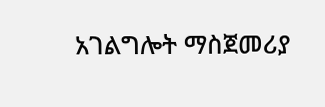አገልግሎት ማስጀመሪያ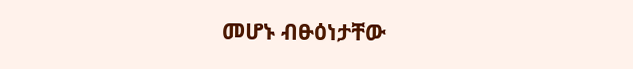መሆኑ ብፁዕነታቸው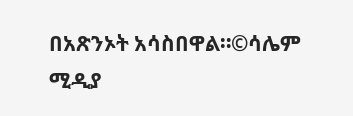በአጽንኦት አሳስበዋል።©ሳሌም ሚዲያ